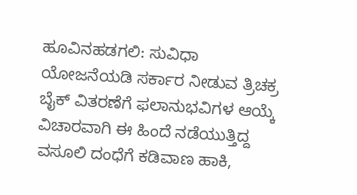ಹೂವಿನಹಡಗಲಿ: ಸುವಿಧಾ ಯೋಜನೆಯಡಿ ಸರ್ಕಾರ ನೀಡುವ ತ್ರಿಚಕ್ರ ಬೈಕ್ ವಿತರಣೆಗೆ ಫಲಾನುಭವಿಗಳ ಆಯ್ಕೆ ವಿಚಾರವಾಗಿ ಈ ಹಿಂದೆ ನಡೆಯುತ್ತಿದ್ದ ವಸೂಲಿ ದಂಧೆಗೆ ಕಡಿವಾಣ ಹಾಕಿ,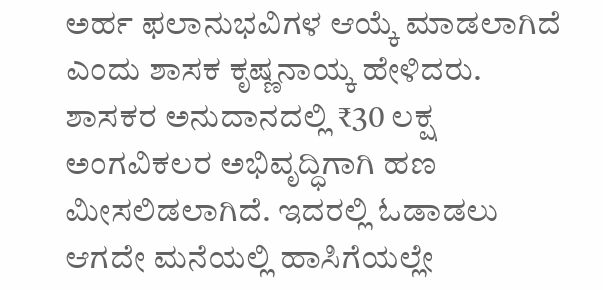ಅರ್ಹ ಫಲಾನುಭವಿಗಳ ಆಯ್ಕೆ ಮಾಡಲಾಗಿದೆ ಎಂದು ಶಾಸಕ ಕೃಷ್ಣನಾಯ್ಕ ಹೇಳಿದರು.
ಶಾಸಕರ ಅನುದಾನದಲ್ಲಿ ₹30 ಲಕ್ಷ ಅಂಗವಿಕಲರ ಅಭಿವೃದ್ಧಿಗಾಗಿ ಹಣ ಮೀಸಲಿಡಲಾಗಿದೆ. ಇದರಲ್ಲಿ ಓಡಾಡಲು ಆಗದೇ ಮನೆಯಲ್ಲಿ ಹಾಸಿಗೆಯಲ್ಲೇ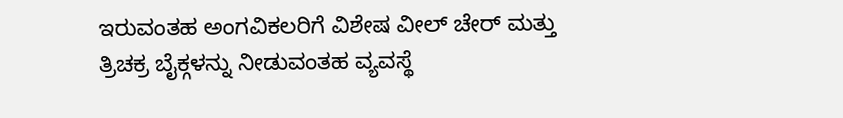ಇರುವಂತಹ ಅಂಗವಿಕಲರಿಗೆ ವಿಶೇಷ ವೀಲ್ ಚೇರ್ ಮತ್ತು ತ್ರಿಚಕ್ರ ಬೈಕ್ಗಳನ್ನು ನೀಡುವಂತಹ ವ್ಯವಸ್ಥೆ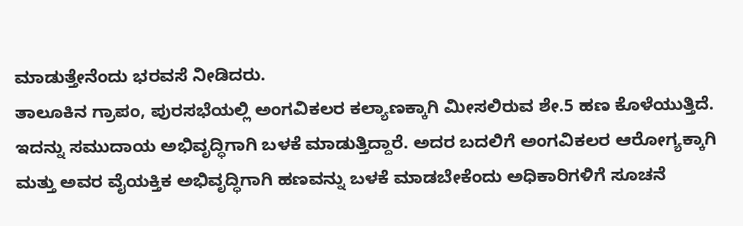ಮಾಡುತ್ತೇನೆಂದು ಭರವಸೆ ನೀಡಿದರು.
ತಾಲೂಕಿನ ಗ್ರಾಪಂ, ಪುರಸಭೆಯಲ್ಲಿ ಅಂಗವಿಕಲರ ಕಲ್ಯಾಣಕ್ಕಾಗಿ ಮೀಸಲಿರುವ ಶೇ.5 ಹಣ ಕೊಳೆಯುತ್ತಿದೆ. ಇದನ್ನು ಸಮುದಾಯ ಅಭಿವೃದ್ಧಿಗಾಗಿ ಬಳಕೆ ಮಾಡುತ್ತಿದ್ದಾರೆ. ಅದರ ಬದಲಿಗೆ ಅಂಗವಿಕಲರ ಆರೋಗ್ಯಕ್ಕಾಗಿ ಮತ್ತು ಅವರ ವೈಯಕ್ತಿಕ ಅಭಿವೃದ್ಧಿಗಾಗಿ ಹಣವನ್ನು ಬಳಕೆ ಮಾಡಬೇಕೆಂದು ಅಧಿಕಾರಿಗಳಿಗೆ ಸೂಚನೆ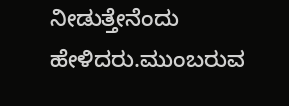ನೀಡುತ್ತೇನೆಂದು ಹೇಳಿದರು.ಮುಂಬರುವ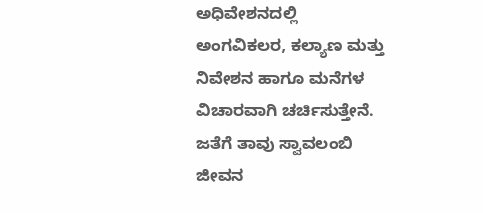ಅಧಿವೇಶನದಲ್ಲಿ ಅಂಗವಿಕಲರ, ಕಲ್ಯಾಣ ಮತ್ತು ನಿವೇಶನ ಹಾಗೂ ಮನೆಗಳ ವಿಚಾರವಾಗಿ ಚರ್ಚಿಸುತ್ತೇನೆ. ಜತೆಗೆ ತಾವು ಸ್ವಾವಲಂಬಿ ಜೀವನ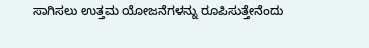ಸಾಗಿಸಲು ಉತ್ತಮ ಯೋಜನೆಗಳನ್ನು ರೂಪಿಸುತ್ತೇನೆಂದು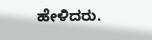ಹೇಳಿದರು.